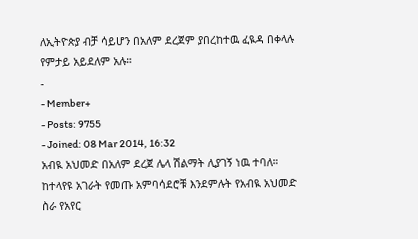ለኢትዮጵያ ብቻ ሳይሆን በአለም ደረጀም ያበረከተዉ ፈዪዳ በቀላሉ የምታይ አይደለም አሉ።
-
- Member+
- Posts: 9755
- Joined: 08 Mar 2014, 16:32
አብዪ አህመድ በአለም ደረጀ ሌላ ሽልማት ሊያገኝ ነዉ ተባለ።
ከተላየዩ አገራት የመጡ አምባሳደሮቹ እንደምሉት የአብዪ አህመድ ስራ የአየር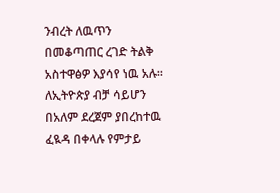ንብረት ለዉጥን በመቆጣጠር ረገድ ትልቅ አስተዋፅዎ እያሳየ ነዉ አሉ።
ለኢትዮጵያ ብቻ ሳይሆን በአለም ደረጀም ያበረከተዉ ፈዪዳ በቀላሉ የምታይ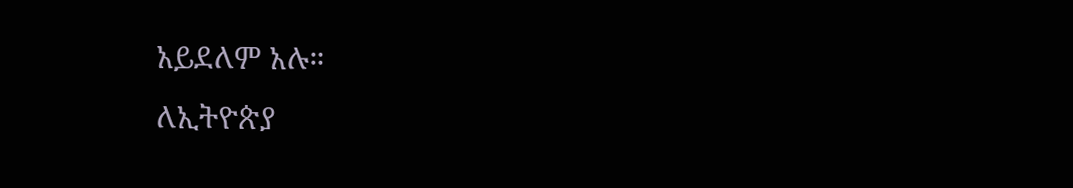አይደለም አሉ።
ለኢትዮጵያ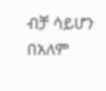ብቻ ሳይሆን በአለም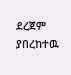ደረጀም ያበረከተዉ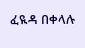ፈዪዳ በቀላሉ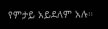የምታይ አይደለም አሉ።